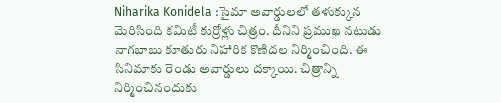Niharika Konidela :సైమా అవార్డులలో తళుక్కున మెరిసింది కమిటీ కుర్రోళ్లు చిత్రం. దీనిని ప్రముఖ నటుడు నాగబాబు కూతురు నిహారిక కొణిదల నిర్మించింది. ఈ సినిమాకు రెండు అవార్డులు దక్కాయి. చిత్రాన్ని నిర్మించినందుకు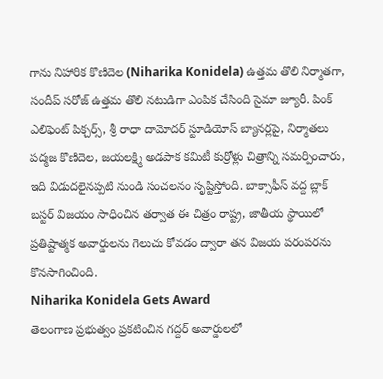గాను నిహారిక కొణిదెల (Niharika Konidela) ఉత్తమ తొలి నిర్మాతగా, సందీప్ సరోజ్ ఉత్తమ తొలి నటుడిగా ఎంపిక చేసింది సైమా జ్యూరీ. పింక్ ఎలిఫెంట్ పిక్చర్స్, శ్రీ రాధా దామోదర్ స్టూడియోస్ బ్యానర్లపై, నిర్మాతలు పద్మజ కొణిదెల, జయలక్ష్మి అడపాక కమిటీ కుర్రోళ్లు చిత్రాన్ని సమర్పించారు, ఇది విడుదలైనప్పటి నుండి సంచలనం సృష్టిస్తోంది. బాక్సాఫీస్ వద్ద బ్లాక్ బస్టర్ విజయం సాధించిన తర్వాత ఈ చిత్రం రాష్ట్ర, జాతీయ స్థాయిలో ప్రతిష్టాత్మక అవార్డులను గెలుచు కోవడం ద్వారా తన విజయ పరంపరను కొనసాగించింది.
Niharika Konidela Gets Award
తెలంగాణ ప్రభుత్వం ప్రకటించిన గద్దర్ అవార్డులలో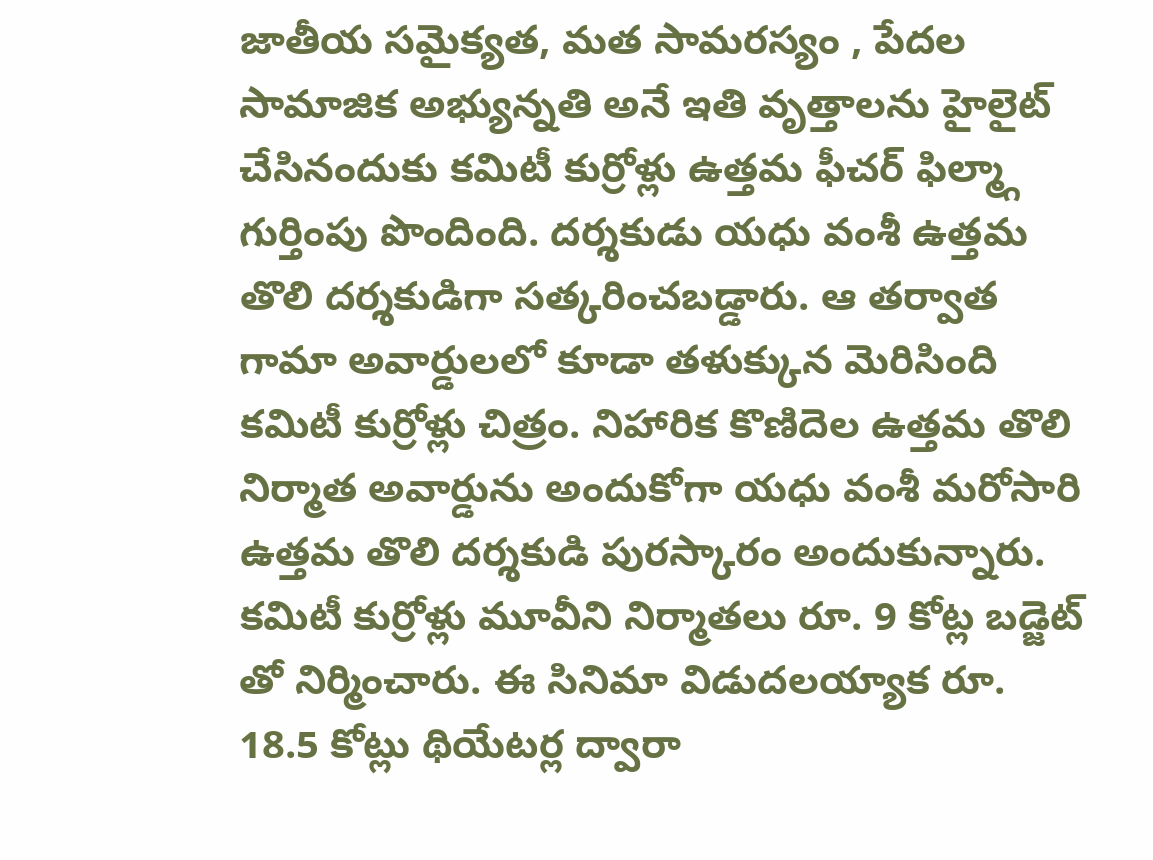జాతీయ సమైక్యత, మత సామరస్యం , పేదల సామాజిక అభ్యున్నతి అనే ఇతి వృత్తాలను హైలైట్ చేసినందుకు కమిటీ కుర్రోళ్లు ఉత్తమ ఫీచర్ ఫిల్మ్గా గుర్తింపు పొందింది. దర్శకుడు యధు వంశీ ఉత్తమ తొలి దర్శకుడిగా సత్కరించబడ్డారు. ఆ తర్వాత గామా అవార్డులలో కూడా తళుక్కున మెరిసింది కమిటీ కుర్రోళ్లు చిత్రం. నిహారిక కొణిదెల ఉత్తమ తొలి నిర్మాత అవార్డును అందుకోగా యధు వంశీ మరోసారి ఉత్తమ తొలి దర్శకుడి పురస్కారం అందుకున్నారు. కమిటీ కుర్రోళ్లు మూవీని నిర్మాతలు రూ. 9 కోట్ల బడ్జెట్ తో నిర్మించారు. ఈ సినిమా విడుదలయ్యాక రూ. 18.5 కోట్లు థియేటర్ల ద్వారా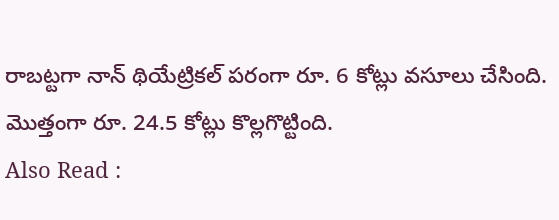రాబట్టగా నాన్ థియేట్రికల్ పరంగా రూ. 6 కోట్లు వసూలు చేసింది. మొత్తంగా రూ. 24.5 కోట్లు కొల్లగొట్టింది.
Also Read :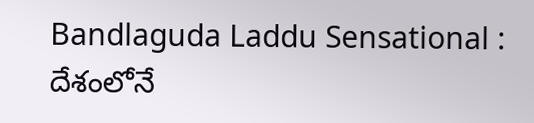Bandlaguda Laddu Sensational : దేశంలోనే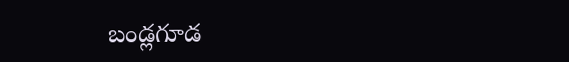బండ్లగూడ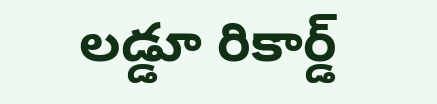లడ్డూ రికార్డ్